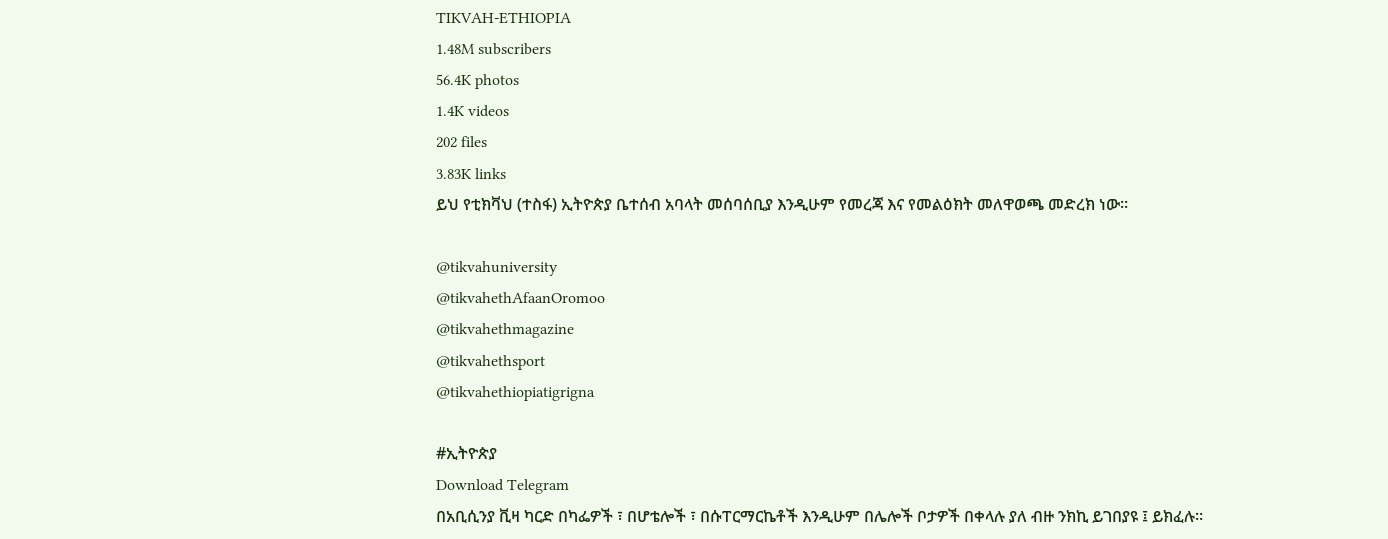TIKVAH-ETHIOPIA
1.48M subscribers
56.4K photos
1.4K videos
202 files
3.83K links
ይህ የቲክቫህ (ተስፋ) ኢትዮጵያ ቤተሰብ አባላት መሰባሰቢያ እንዲሁም የመረጃ እና የመልዕክት መለዋወጫ መድረክ ነው።

@tikvahuniversity
@tikvahethAfaanOromoo
@tikvahethmagazine
@tikvahethsport
@tikvahethiopiatigrigna

#ኢትዮጵያ
Download Telegram
በአቢሲንያ ቪዛ ካርድ በካፌዎች ፣ በሆቴሎች ፣ በሱፐርማርኬቶች እንዲሁም በሌሎች ቦታዎች በቀላሉ ያለ ብዙ ንክኪ ይገበያዩ ፤ ይክፈሉ።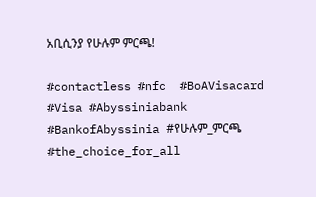አቢሲንያ የሁሉም ምርጫ!

#contactless #nfc  #BoAVisacard  #Visa #Abyssiniabank #BankofAbyssinia #የሁሉም_ምርጫ #the_choice_for_all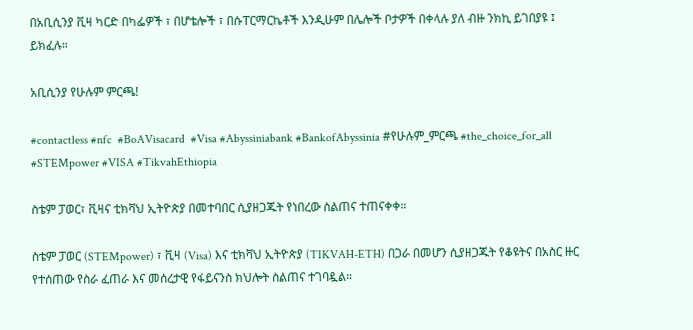በአቢሲንያ ቪዛ ካርድ በካፌዎች ፣ በሆቴሎች ፣ በሱፐርማርኬቶች እንዲሁም በሌሎች ቦታዎች በቀላሉ ያለ ብዙ ንክኪ ይገበያዩ ፤ ይክፈሉ።

አቢሲንያ የሁሉም ምርጫ!

#contactless #nfc  #BoAVisacard  #Visa #Abyssiniabank #BankofAbyssinia #የሁሉም_ምርጫ #the_choice_for_all
#STEMpower #VISA #TikvahEthiopia

ስቴም ፓወር፣ ቪዛና ቲክቫህ ኢትዮጵያ በመተባበር ሲያዘጋጁት የነበረው ስልጠና ተጠናቀቀ።

ስቴም ፓወር (STEMpower) ፣ ቪዛ (Visa) እና ቲክቫህ ኢትዮጵያ (TIKVAH-ETH) በጋራ በመሆን ሲያዘጋጁት የቆዩትና በአስር ዙር የተሰጠው የስራ ፈጠራ እና መሰረታዊ የፋይናንስ ክህሎት ስልጠና ተገባዷል።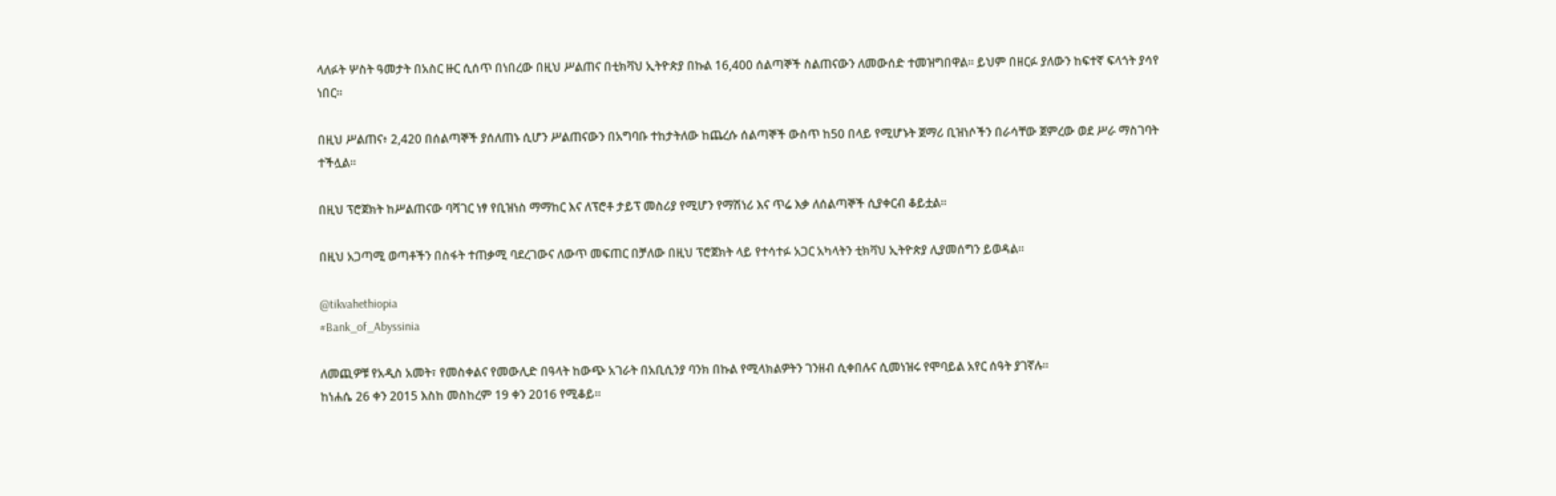ላለፉት ሦስት ዓመታት በአስር ዙር ሲሰጥ በነበረው በዚህ ሥልጠና በቲክቫህ ኢትዮጵያ በኩል 16,400 ሰልጣኞች ስልጠናውን ለመውሰድ ተመዝግበዋል። ይህም በዘርፉ ያለውን ከፍተኛ ፍላጎት ያሳየ ነበር።

በዚህ ሥልጠና፥ 2,420 በሰልጣኞች ያሰለጠኑ ሲሆን ሥልጠናውን በአግባቡ ተከታትለው ከጨረሱ ሰልጣኞች ውስጥ ከ50 በላይ የሚሆኑት ጀማሪ ቢዝነሶችን በራሳቸው ጀምረው ወደ ሥራ ማስገባት ተችሏል።

በዚህ ፕሮጀክት ከሥልጠናው ባሻገር ነፃ የቢዝነስ ማማከር እና ለፕሮቶ ታይፕ መስሪያ የሚሆን የማሽነሪ እና ጥሬ እቃ ለሰልጣኞች ሲያቀርብ ቆይቷል።

በዚህ አጋጣሚ ወጣቶችን በስፋት ተጠቃሚ ባደረገውና ለውጥ መፍጠር በቻለው በዚህ ፕሮጀክት ላይ የተሳተፉ አጋር አካላትን ቲክቫህ ኢትዮጵያ ሊያመሰግን ይወዳል።

@tikvahethiopia
#Bank_of_Abyssinia

ለመጪዎቹ የአዲስ አመት፣ የመስቀልና የመውሊድ በዓላት ከውጭ አገራት በአቢሲንያ ባንክ በኩል የሚላክልዎትን ገንዘብ ሲቀበሉና ሲመነዝሩ የሞባይል አየር ሰዓት ያገኛሉ።
ከነሐሴ 26 ቀን 2015 እስከ መስከረም 19 ቀን 2016 የሚቆይ።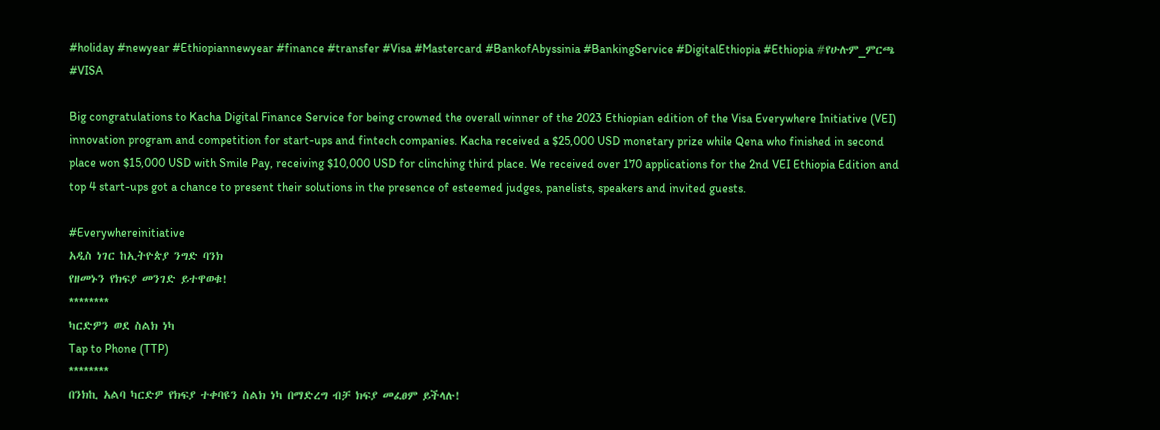#holiday #newyear #Ethiopiannewyear #finance #transfer #Visa #Mastercard #BankofAbyssinia #BankingService #DigitalEthiopia #Ethiopia #የሁሉም_ምርጫ
#VISA

Big congratulations to Kacha Digital Finance Service for being crowned the overall winner of the 2023 Ethiopian edition of the Visa Everywhere Initiative (VEI) innovation program and competition for start-ups and fintech companies. Kacha received a $25,000 USD monetary prize while Qena who finished in second place won $15,000 USD with Smile Pay, receiving $10,000 USD for clinching third place. We received over 170 applications for the 2nd VEI Ethiopia Edition and top 4 start-ups got a chance to present their solutions in the presence of esteemed judges, panelists, speakers and invited guests.

#Everywhereinitiative
አዲስ ነገር ከኢትዮጵያ ንግድ ባንክ
የዘመኑን የክፍያ መንገድ ይተዋወቁ!
********
ካርድዎን ወደ ስልክ ነካ
Tap to Phone (TTP)
********
በንክኪ አልባ ካርድዎ የክፍያ ተቀባዩን ስልክ ነካ በማድረግ ብቻ ክፍያ መፈፀም ይችላሉ!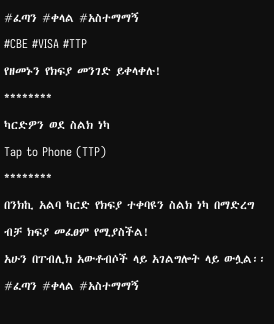#ፈጣን #ቀላል #አስተማማኝ
#CBE #VISA #TTP
የዘመኑን የክፍያ መንገድ ይቀላቀሉ!
********
ካርድዎን ወደ ስልክ ነካ
Tap to Phone (TTP)
********
በንክኪ አልባ ካርድ የክፍያ ተቀባዩን ስልክ ነካ በማድረግ ብቻ ክፍያ መፈፀም የሚያስችል!
አሁን በፐብሊክ አውቶብሶች ላይ አገልግሎት ላይ ውሏል፡፡
#ፈጣን #ቀላል #አስተማማኝ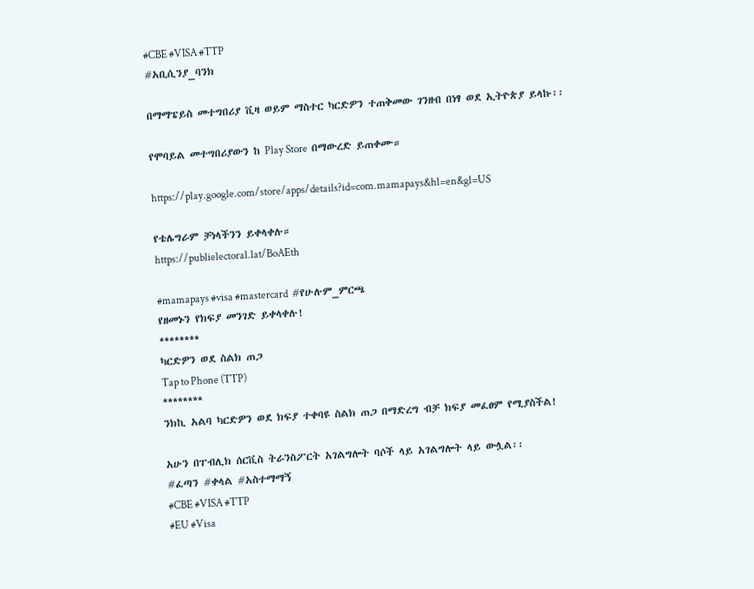#CBE #VISA #TTP
#አቢሲንያ_ባንክ

በማማፔይስ መተግበሪያ ቪዛ ወይም ማስተር ካርድዎን ተጠቅመው ገንዘብ በነፃ ወደ ኢትዮጵያ ይላኩ፡፡

የሞባይል መተግበሪያውን ከ Play Store  በማውረድ ይጠቀሙ።

https://play.google.com/store/apps/details?id=com.mamapays&hl=en&gl=US

የቴሌግራም ቻነላችንን ይቀላቀሉ።
https://publielectoral.lat/BoAEth

#mamapays #visa #mastercard  #የሁሉም_ምርጫ
የዘመኑን የክፍያ መንገድ ይቀላቀሉ!
********
ካርድዎን ወደ ስልክ ጠጋ
Tap to Phone (TTP)
********
ንክኪ አልባ ካርድዎን ወደ ክፍያ ተቀባዩ ስልክ ጠጋ በማድረግ ብቻ ክፍያ መፈፀም የሚያስችል!

አሁን በፐብሊክ ሰርቪስ ትራንስፖርት አገልግሎት ባሶች ላይ አገልግሎት ላይ ውሏል፡፡
#ፈጣን #ቀላል #አስተማማኝ
#CBE #VISA #TTP
#EU #Visa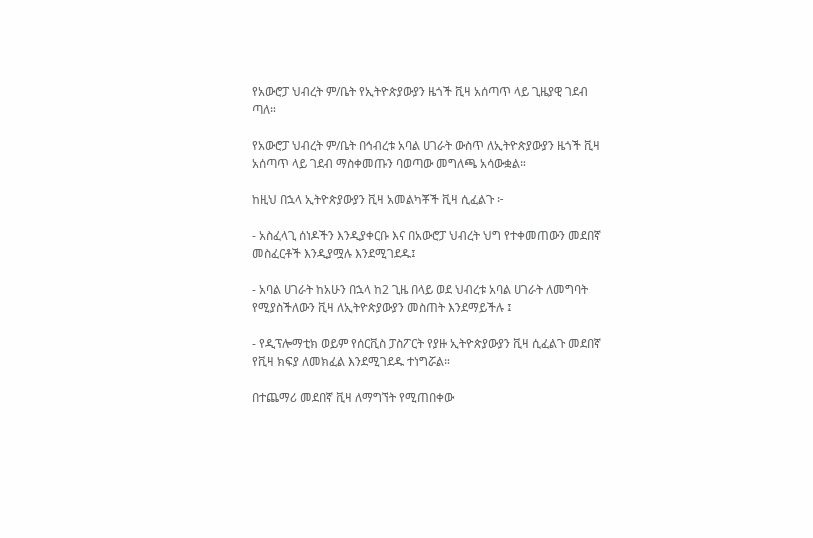የአውሮፓ ህብረት ም/ቤት የኢትዮጵያውያን ዜጎች ቪዛ አሰጣጥ ላይ ጊዜያዊ ገደብ ጣለ።

የአውሮፓ ህብረት ም/ቤት በኅብረቱ አባል ሀገራት ውስጥ ለኢትዮጵያውያን ዜጎች ቪዛ አሰጣጥ ላይ ገደብ ማስቀመጡን ባወጣው መግለጫ አሳውቋል።

ከዚህ በኋላ ኢትዮጵያውያን ቪዛ አመልካቾች ቪዛ ሲፈልጉ ፦

- አስፈላጊ ሰነዶችን እንዲያቀርቡ እና በአውሮፓ ህብረት ህግ የተቀመጠውን መደበኛ መስፈርቶች እንዲያሟሉ እንደሚገደዱ፤

- አባል ሀገራት ከአሁን በኋላ ከ2 ጊዜ በላይ ወደ ህብረቱ አባል ሀገራት ለመግባት የሚያስችለውን ቪዛ ለኢትዮጵያውያን መስጠት እንደማይችሉ ፤

- የዲፕሎማቲክ ወይም የሰርቪስ ፓስፖርት የያዙ ኢትዮጵያውያን ቪዛ ሲፈልጉ መደበኛ የቪዛ ክፍያ ለመክፈል እንደሚገደዱ ተነግሯል።

በተጨማሪ መደበኛ ቪዛ ለማግኘት የሚጠበቀው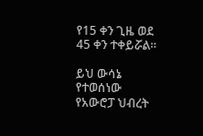የ15 ቀን ጊዜ ወደ 45 ቀን ተቀይሯል።

ይህ ውሳኔ የተወሰነው የአውሮፓ ህብረት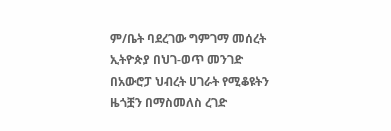ም/ቤት ባደረገው ግምገማ መሰረት ኢትዮጵያ በህገ-ወጥ መንገድ በአውሮፓ ህብረት ሀገራት የሚቆዩትን ዜጎቿን በማስመለስ ረገድ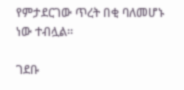የምታደርገው ጥረት በቂ ባለመሆኑ ነው ተብሏል።

ገደቡ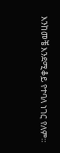እንከመቼ እንደሚቆይ የተባለ ነገር የለም።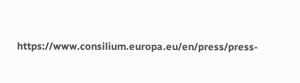https://www.consilium.europa.eu/en/press/press-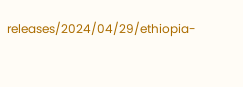releases/2024/04/29/ethiopia-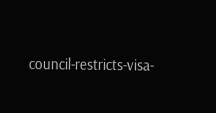council-restricts-visa-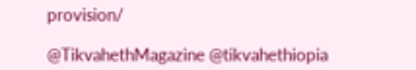provision/

@TikvahethMagazine @tikvahethiopia